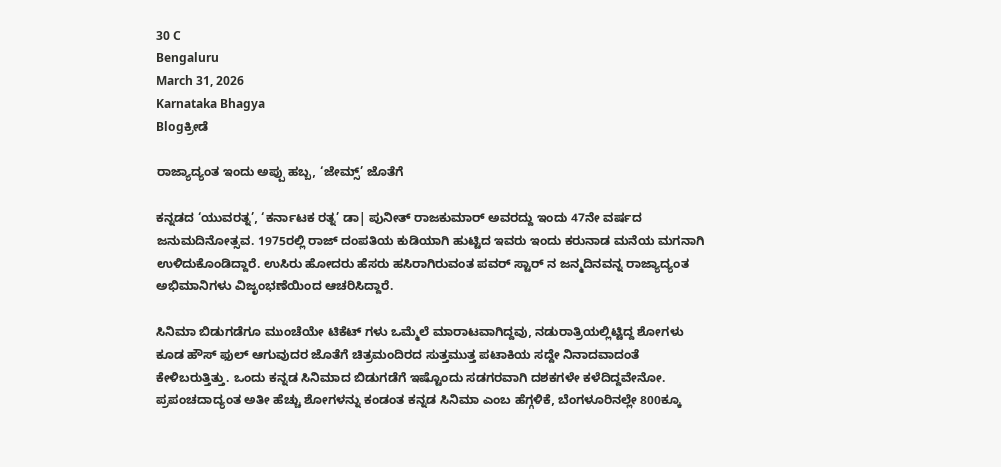30 C
Bengaluru
March 31, 2026
Karnataka Bhagya
Blogಕ್ರೀಡೆ

ರಾಜ್ಯಾದ್ಯಂತ ಇಂದು ಅಪ್ಪು ಹಬ್ಬ, ‘ಜೇಮ್ಸ್’ ಜೊತೆಗೆ

ಕನ್ನಡದ ‘ಯುವರತ್ನ’, ‘ಕರ್ನಾಟಕ ರತ್ನ’ ಡಾ| ಪುನೀತ್ ರಾಜಕುಮಾರ್ ಅವರದ್ದು ಇಂದು 47ನೇ ವರ್ಷದ ಜನುಮದಿನೋತ್ಸವ. 1975ರಲ್ಲಿ ರಾಜ್ ದಂಪತಿಯ ಕುಡಿಯಾಗಿ ಹುಟ್ಟಿದ ಇವರು ಇಂದು ಕರುನಾಡ ಮನೆಯ ಮಗನಾಗಿ ಉಳಿದುಕೊಂಡಿದ್ದಾರೆ. ಉಸಿರು ಹೋದರು ಹೆಸರು ಹಸಿರಾಗಿರುವಂತ ಪವರ್ ಸ್ಟಾರ್ ನ ಜನ್ಮದಿನವನ್ನ ರಾಜ್ಯಾದ್ಯಂತ ಅಭಿಮಾನಿಗಳು ವಿಜೃಂಭಣೆಯಿಂದ ಆಚರಿಸಿದ್ದಾರೆ.

ಸಿನಿಮಾ ಬಿಡುಗಡೆಗೂ ಮುಂಚೆಯೇ ಟಿಕೆಟ್ ಗಳು ಒಮ್ಮೆಲೆ ಮಾರಾಟವಾಗಿದ್ದವು, ನಡುರಾತ್ರಿಯಲ್ಲಿಟ್ಟಿದ್ದ ಶೋಗಳು ಕೂಡ ಹೌಸ್ ಫುಲ್ ಆಗುವುದರ ಜೊತೆಗೆ ಚಿತ್ರಮಂದಿರದ ಸುತ್ತಮುತ್ತ ಪಟಾಕಿಯ ಸದ್ದೇ ನಿನಾದವಾದಂತೆ ಕೇಳಿಬರುತ್ತಿತ್ತು. ಒಂದು ಕನ್ನಡ ಸಿನಿಮಾದ ಬಿಡುಗಡೆಗೆ ಇಷ್ಟೊಂದು ಸಡಗರವಾಗಿ ದಶಕಗಳೇ ಕಳೆದಿದ್ದವೇನೋ. ಪ್ರಪಂಚದಾದ್ಯಂತ ಅತೀ ಹೆಚ್ಚು ಶೋಗಳನ್ನು ಕಂಡಂತ ಕನ್ನಡ ಸಿನಿಮಾ ಎಂಬ ಹೆಗ್ಗಳಿಕೆ, ಬೆಂಗಳೂರಿನಲ್ಲೇ 800ಕ್ಕೂ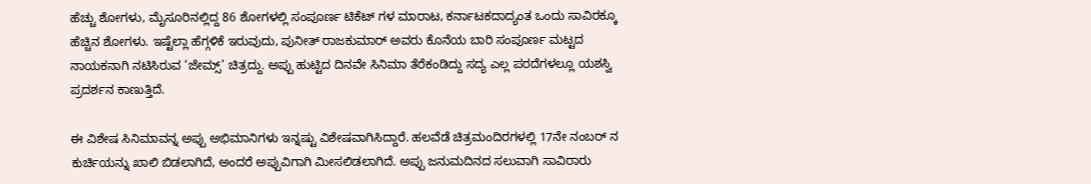ಹೆಚ್ಚು ಶೋಗಳು, ಮೈಸೂರಿನಲ್ಲಿದ್ದ 86 ಶೋಗಳಲ್ಲಿ ಸಂಪೂರ್ಣ ಟಿಕೆಟ್ ಗಳ ಮಾರಾಟ, ಕರ್ನಾಟಕದಾದ್ಯಂತ ಒಂದು ಸಾವಿರಕ್ಕೂ ಹೆಚ್ಚಿನ ಶೋಗಳು. ಇಷ್ಟೆಲ್ಲಾ ಹೆಗ್ಗಳಿಕೆ ಇರುವುದು, ಪುನೀತ್ ರಾಜಕುಮಾರ್ ಅವರು ಕೊನೆಯ ಬಾರಿ ಸಂಪೂರ್ಣ ಮಟ್ಟದ ನಾಯಕನಾಗಿ ನಟಿಸಿರುವ ‘ಜೇಮ್ಸ್’ ಚಿತ್ರದ್ದು. ಅಪ್ಪು ಹುಟ್ಟಿದ ದಿನವೇ ಸಿನಿಮಾ ತೆರೆಕಂಡಿದ್ದು ಸದ್ಯ ಎಲ್ಲ ಪರದೆಗಳಲ್ಲೂ ಯಶಸ್ವಿ ಪ್ರದರ್ಶನ ಕಾಣುತ್ತಿದೆ.

ಈ ವಿಶೇಷ ಸಿನಿಮಾವನ್ನ ಅಪ್ಪು ಅಭಿಮಾನಿಗಳು ಇನ್ನಷ್ಟು ವಿಶೇಷವಾಗಿಸಿದ್ದಾರೆ. ಹಲವೆಡೆ ಚಿತ್ರಮಂದಿರಗಳಲ್ಲಿ 17ನೇ ನಂಬರ್ ನ ಕುರ್ಚಿಯನ್ನು ಖಾಲಿ ಬಿಡಲಾಗಿದೆ, ಅಂದರೆ ಅಪ್ಪುವಿಗಾಗಿ ಮೀಸಲಿಡಲಾಗಿದೆ. ಅಪ್ಪು ಜನುಮದಿನದ ಸಲುವಾಗಿ ಸಾವಿರಾರು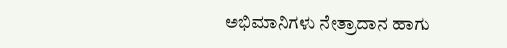ಅಭಿಮಾನಿಗಳು ನೇತ್ರಾದಾನ ಹಾಗು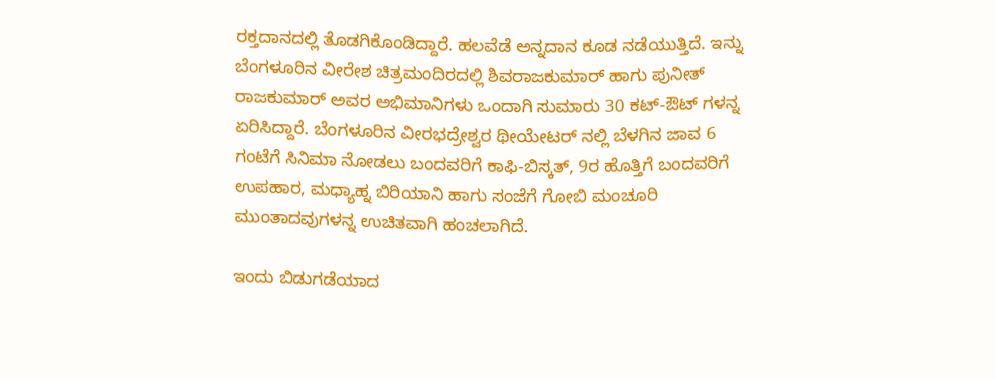ರಕ್ತದಾನದಲ್ಲಿ ತೊಡಗಿಕೊಂಡಿದ್ದಾರೆ. ಹಲವೆಡೆ ಅನ್ನದಾನ ಕೂಡ ನಡೆಯುತ್ತಿದೆ. ಇನ್ನು ಬೆಂಗಳೂರಿನ ವೀರೇಶ ಚಿತ್ರಮಂದಿರದಲ್ಲಿ ಶಿವರಾಜಕುಮಾರ್ ಹಾಗು ಪುನೀತ್ ರಾಜಕುಮಾರ್ ಅವರ ಅಭಿಮಾನಿಗಳು ಒಂದಾಗಿ ಸುಮಾರು 30 ಕಟ್-ಔಟ್ ಗಳನ್ನ ಏರಿಸಿದ್ದಾರೆ. ಬೆಂಗಳೂರಿನ ವೀರಭದ್ರೇಶ್ವರ ಥೀಯೇಟರ್ ನಲ್ಲಿ ಬೆಳಗಿನ ಜಾವ 6 ಗಂಟೆಗೆ ಸಿನಿಮಾ ನೋಡಲು ಬಂದವರಿಗೆ ಕಾಫಿ-ಬಿಸ್ಕತ್, 9ರ ಹೊತ್ತಿಗೆ ಬಂದವರಿಗೆ ಉಪಹಾರ, ಮಧ್ಯಾಹ್ನ ಬಿರಿಯಾನಿ ಹಾಗು ಸಂಜೆಗೆ ಗೋಬಿ ಮಂಚೂರಿ ಮುಂತಾದವುಗಳನ್ನ ಉಚಿತವಾಗಿ ಹಂಚಲಾಗಿದೆ.

ಇಂದು ಬಿಡುಗಡೆಯಾದ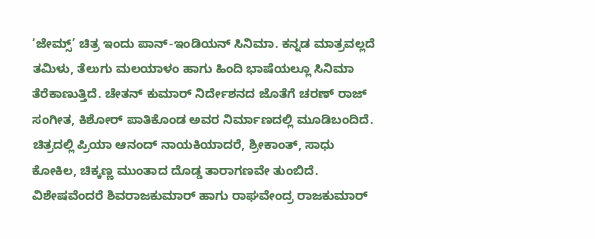‘ಜೇಮ್ಸ್’ ಚಿತ್ರ ಇಂದು ಪಾನ್-ಇಂಡಿಯನ್ ಸಿನಿಮಾ. ಕನ್ನಡ ಮಾತ್ರವಲ್ಲದೆ ತಮಿಳು, ತೆಲುಗು ಮಲಯಾಳಂ ಹಾಗು ಹಿಂದಿ ಭಾಷೆಯಲ್ಲೂ ಸಿನಿಮಾ ತೆರೆಕಾಣುತ್ತಿದೆ. ಚೇತನ್ ಕುಮಾರ್ ನಿರ್ದೇಶನದ ಜೊತೆಗೆ ಚರಣ್ ರಾಜ್ ಸಂಗೀತ, ಕಿಶೋರ್ ಪಾತಿಕೊಂಡ ಅವರ ನಿರ್ಮಾಣದಲ್ಲಿ ಮೂಡಿಬಂದಿದೆ. ಚಿತ್ರದಲ್ಲಿ ಪ್ರಿಯಾ ಆನಂದ್ ನಾಯಕಿಯಾದರೆ, ಶ್ರೀಕಾಂತ್, ಸಾಧು ಕೋಕಿಲ, ಚಿಕ್ಕಣ್ಣ ಮುಂತಾದ ದೊಡ್ಡ ತಾರಾಗಣವೇ ತುಂಬಿದೆ. ವಿಶೇಷವೆಂದರೆ ಶಿವರಾಜಕುಮಾರ್ ಹಾಗು ರಾಘವೇಂದ್ರ ರಾಜಕುಮಾರ್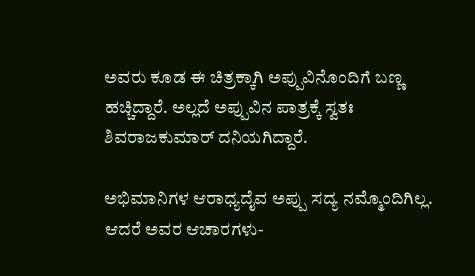ಅವರು ಕೂಡ ಈ ಚಿತ್ರಕ್ಕಾಗಿ ಅಪ್ಪುವಿನೊಂದಿಗೆ ಬಣ್ಣ ಹಚ್ಚಿದ್ದಾರೆ. ಅಲ್ಲದೆ ಅಪ್ಪುವಿನ ಪಾತ್ರಕ್ಕೆ ಸ್ವತಃ ಶಿವರಾಜಕುಮಾರ್ ದನಿಯಗಿದ್ದಾರೆ.

ಅಭಿಮಾನಿಗಳ ಆರಾಧ್ಯದೈವ ಅಪ್ಪು ಸದ್ಯ ನಮ್ಮೊಂದಿಗಿಲ್ಲ. ಆದರೆ ಅವರ ಆಚಾರಗಳು-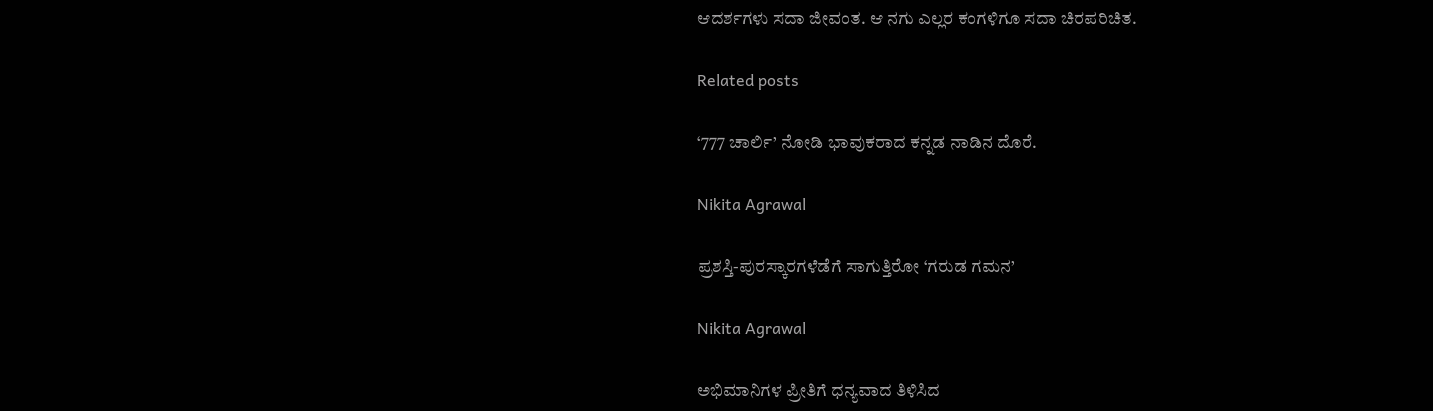ಆದರ್ಶಗಳು ಸದಾ ಜೀವಂತ. ಆ ನಗು ಎಲ್ಲರ ಕಂಗಳಿಗೂ ಸದಾ ಚಿರಪರಿಚಿತ.

Related posts

‘777 ಚಾರ್ಲಿ’ ನೋಡಿ ಭಾವುಕರಾದ ಕನ್ನಡ ನಾಡಿನ ದೊರೆ.

Nikita Agrawal

ಪ್ರಶಸ್ತಿ-ಪುರಸ್ಕಾರಗಳೆಡೆಗೆ ಸಾಗುತ್ತಿರೋ ‘ಗರುಡ ಗಮನ’

Nikita Agrawal

ಅಭಿಮಾನಿಗಳ ಪ್ರೀತಿಗೆ ಧನ್ಯವಾದ ತಿಳಿಸಿದ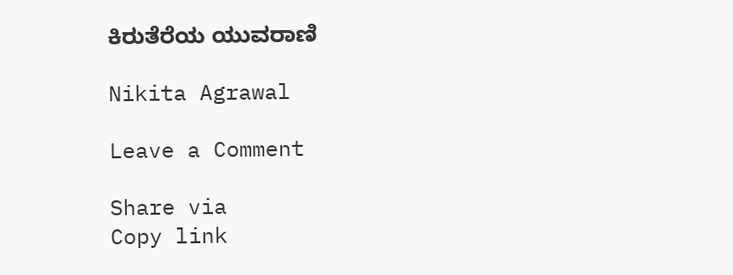ಕಿರುತೆರೆಯ ಯುವರಾಣಿ

Nikita Agrawal

Leave a Comment

Share via
Copy link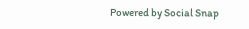Powered by Social Snap